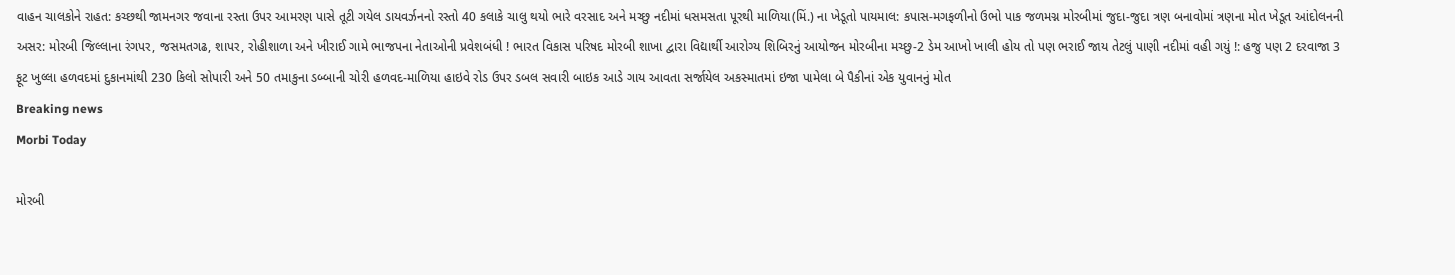વાહન ચાલકોને રાહત: કચ્છથી જામનગર જવાના રસ્તા ઉપર આમરણ પાસે તૂટી ગયેલ ડાયવર્ઝનનો રસ્તો 40 કલાકે ચાલુ થયો ભારે વરસાદ અને મચ્છુ નદીમાં ધસમસતા પૂરથી માળિયા(મિં.) ના ખેડૂતો પાયમાલ: કપાસ-મગફળીનો ઉભો પાક જળમગ્ન મોરબીમાં જુદા-જુદા ત્રણ બનાવોમાં ત્રણના મોત ખેડૂત આંદોલનની અસર: મોરબી જિલ્લાના રંગપર, જસમતગઢ, શાપર, રોહીશાળા અને ખીરાઈ ગામે ભાજપના નેતાઓની પ્રવેશબંધી ! ભારત વિકાસ પરિષદ મોરબી શાખા દ્વારા વિદ્યાર્થી આરોગ્ય શિબિરનું આયોજન મોરબીના મચ્છુ-2 ડેમ આખો ખાલી હોય તો પણ ભરાઈ જાય તેટલું પાણી નદીમાં વહી ગયું !: હજુ પણ 2 દરવાજા 3 ફૂટ ખુલ્લા હળવદમાં દુકાનમાંથી 230 કિલો સોપારી અને 50 તમાકુના ડબ્બાની ચોરી હળવદ-માળિયા હાઇવે રોડ ઉપર ડબલ સવારી બાઇક આડે ગાય આવતા સર્જાયેલ અકસ્માતમાં ઇજા પામેલા બે પૈકીનાં એક યુવાનનું મોત
Breaking news
Morbi Today

મોરબી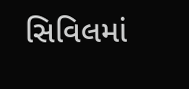સિવિલમાં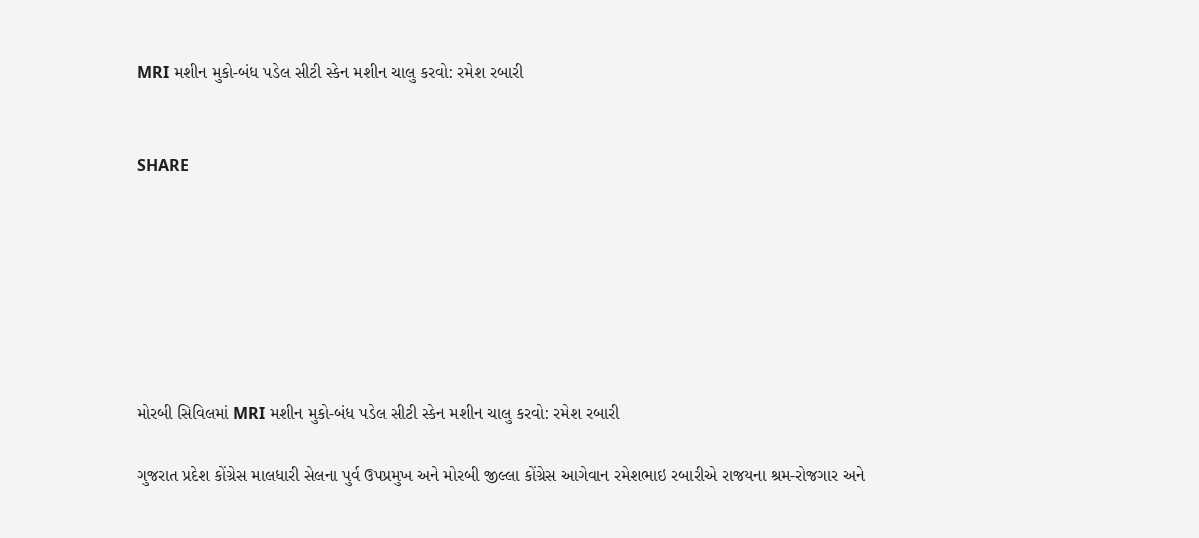MRI મશીન મુકો-બંધ પડેલ સીટી સ્કેન મશીન ચાલુ કરવો: રમેશ રબારી


SHARE







મોરબી સિવિલમાં MRI મશીન મુકો-બંધ પડેલ સીટી સ્કેન મશીન ચાલુ કરવો: રમેશ રબારી

ગુજરાત પ્રદેશ કોંગ્રેસ માલધારી સેલના પુર્વ ઉપપ્રમુખ અને મોરબી જીલ્લા કોંગ્રેસ આગેવાન રમેશભાઇ રબારીએ રાજયના શ્રમ-રોજગાર અને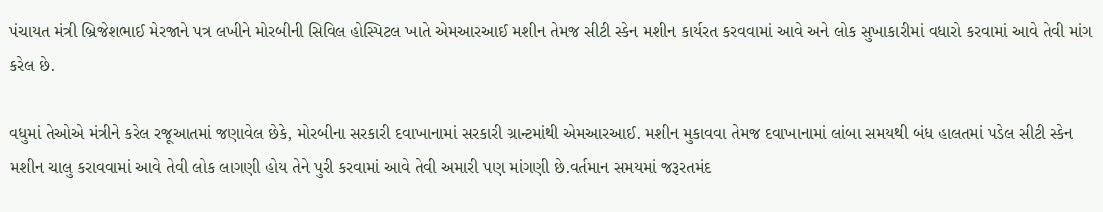પંચાયત મંત્રી બ્રિજેશભાઈ મેરજાને પત્ર લખીને મોરબીની સિવિલ હોસ્પિટલ ખાતે એમઆરઆઈ મશીન તેમજ સીટી સ્કેન મશીન કાર્યરત કરવવામાં આવે અને લોક સુખાકારીમાં વધારો કરવામાં આવે તેવી માંગ કરેલ છે.

વધુમાં તેઓએ મંત્રીને કરેલ રજૂઆતમાં જણાવેલ છેકે, મોરબીના સરકારી દવાખાનામાં સરકારી ગ્રાન્ટમાંથી એમઆરઆઈ. મશીન મુકાવવા તેમજ દવાખાનામાં લાંબા સમયથી બંધ હાલતમાં પડેલ સીટી સ્કેન મશીન ચાલુ કરાવવામાં આવે તેવી લોક લાગણી હોય તેને પુરી કરવામાં આવે તેવી અમારી પણ માંગણી છે.વર્તમાન સમયમાં જરૂરતમંદ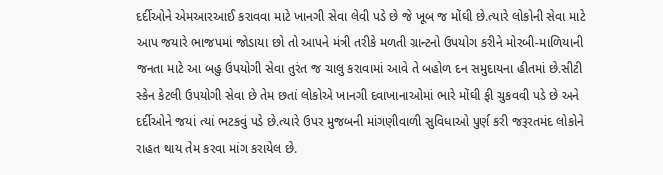દર્દીઓને એમઆરઆઈ કરાવવા માટે ખાનગી સેવા લેવી પડે છે જે ખૂબ જ મોંઘી છે.ત્યારે લોકોની સેવા માટે આપ જયારે ભાજપમાં જોડાયા છો તો આપને મંત્રી તરીકે મળતી ગ્રાન્ટનો ઉપયોગ કરીને મોરબી-માળિયાની જનતા માટે આ બહુ ઉપયોગી સેવા તુરંત જ ચાલુ કરાવામાં આવે તે બહોળ દન સમુદાયના હીતમાં છે.સીટી સ્કેન કેટલી ઉપયોગી સેવા છે તેમ છતાં લોકોએ ખાનગી દવાખાનાઓમાં ભારે મોંઘી ફી ચુકવવી પડે છે અને દર્દીઓને જયાં ત્યાં ભટકવું પડે છે.ત્યારે ઉપર મુજબની માંગણીવાળી સુવિધાઓ પુર્ણ કરી જરૂરતમંદ લોકોને રાહત થાય તેમ કરવા માંગ કરાયેલ છે.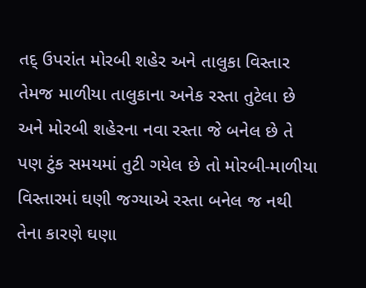તદ્ ઉપરાંત મોરબી શહેર અને તાલુકા વિસ્તાર તેમજ માળીયા તાલુકાના અનેક રસ્તા તુટેલા છે અને મોરબી શહેરના નવા રસ્તા જે બનેલ છે તે પણ ટુંક સમયમાં તુટી ગયેલ છે તો મોરબી-માળીયા વિસ્તારમાં ઘણી જગ્યાએ રસ્તા બનેલ જ નથી તેના કારણે ઘણા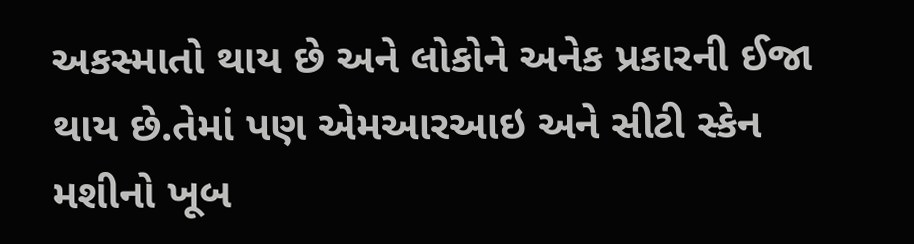અકસ્માતો થાય છે અને લોકોને અનેક પ્રકારની ઈજા થાય છે.તેમાં પણ એમઆરઆઇ અને સીટી સ્કેન મશીનો ખૂબ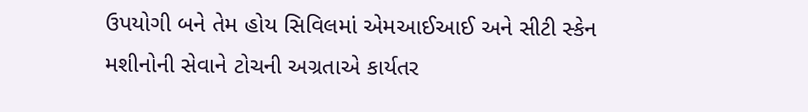ઉપયોગી બને તેમ હોય સિવિલમાં એમઆઈઆઈ અને સીટી સ્કેન મશીનોની સેવાને ટોચની અગ્રતાએ કાર્યતર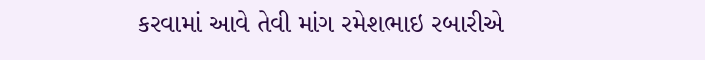કરવામાં આવે તેવી માંગ રમેશભાઇ રબારીએ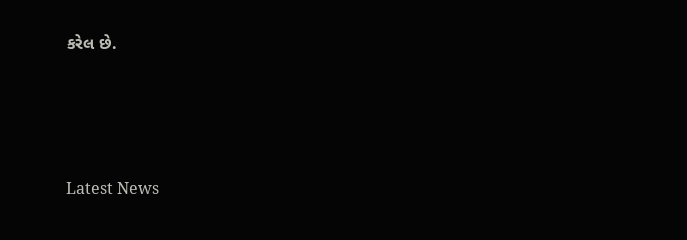કરેલ છે.






Latest News